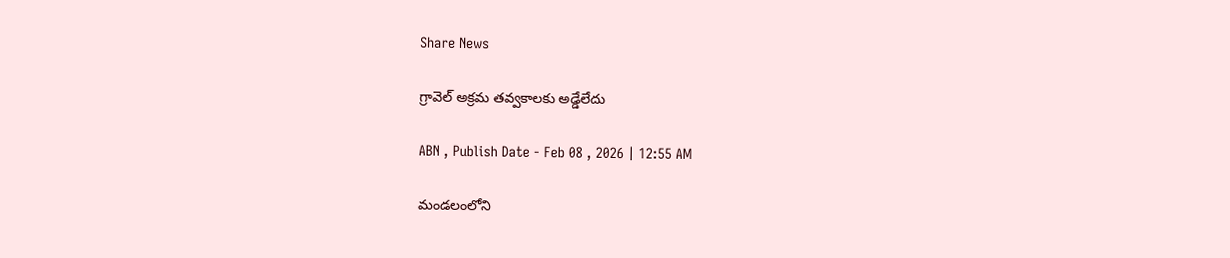Share News

గ్రావెల్‌ అక్రమ తవ్వకాలకు అడ్డేలేదు

ABN , Publish Date - Feb 08 , 2026 | 12:55 AM

మండలంలోని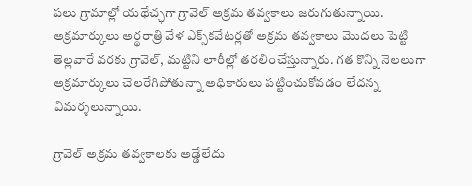పలు గ్రామాల్లో యథేచ్ఛగా గ్రావెల్‌ అక్రమ తవ్వకాలు జరుగుతున్నాయి. అక్రమార్కులు అర్థరాత్రి వేళ ఎక్స్‌కవేటర్లతో అక్రమ తవ్వకాలు మొదలు పెట్టి తెల్లవారే వరకు గ్రావెల్‌, మట్టిని లారీల్లో తరలించేస్తున్నారు. గత కొన్ని నెలలుగా అక్రమార్కులు చెలరేగిపోతున్నా అధికారులు పట్టించుకోవడం లేదన్న విమర్శలున్నాయి.

గ్రావెల్‌ అక్రమ తవ్వకాలకు అడ్డేలేదు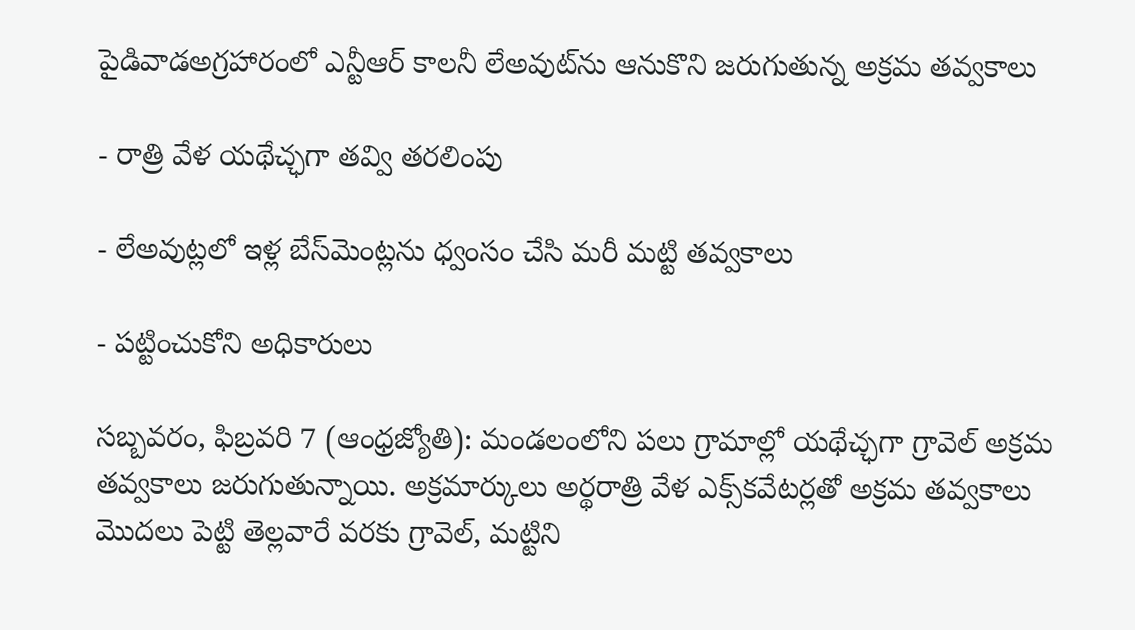పైడివాడఅగ్రహారంలో ఎన్టీఆర్‌ కాలనీ లేఅవుట్‌ను ఆనుకొని జరుగుతున్న అక్రమ తవ్వకాలు

- రాత్రి వేళ యథేచ్ఛగా తవ్వి తరలింపు

- లేఅవుట్లలో ఇళ్ల బేస్‌మెంట్లను ధ్వంసం చేసి మరీ మట్టి తవ్వకాలు

- పట్టించుకోని అధికారులు

సబ్బవరం, ఫిబ్రవరి 7 (ఆంధ్రజ్యోతి): మండలంలోని పలు గ్రామాల్లో యథేచ్ఛగా గ్రావెల్‌ అక్రమ తవ్వకాలు జరుగుతున్నాయి. అక్రమార్కులు అర్థరాత్రి వేళ ఎక్స్‌కవేటర్లతో అక్రమ తవ్వకాలు మొదలు పెట్టి తెల్లవారే వరకు గ్రావెల్‌, మట్టిని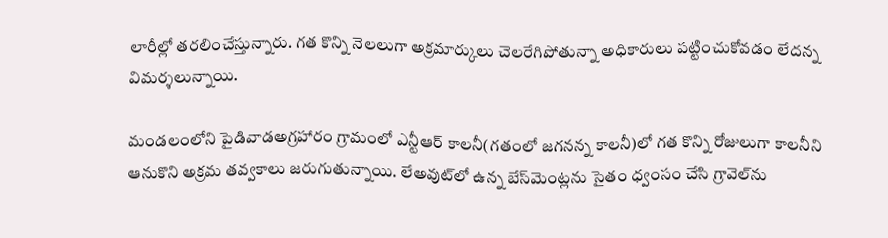లారీల్లో తరలించేస్తున్నారు. గత కొన్ని నెలలుగా అక్రమార్కులు చెలరేగిపోతున్నా అధికారులు పట్టించుకోవడం లేదన్న విమర్శలున్నాయి.

మండలంలోని పైడివాడఅగ్రహారం గ్రామంలో ఎన్టీఆర్‌ కాలనీ(గతంలో జగనన్న కాలనీ)లో గత కొన్ని రోజులుగా కాలనీని ఆనుకొని అక్రమ తవ్వకాలు జరుగుతున్నాయి. లేఅవుట్‌లో ఉన్న బేస్‌మెంట్లను సైతం ధ్వంసం చేసి గ్రావెల్‌ను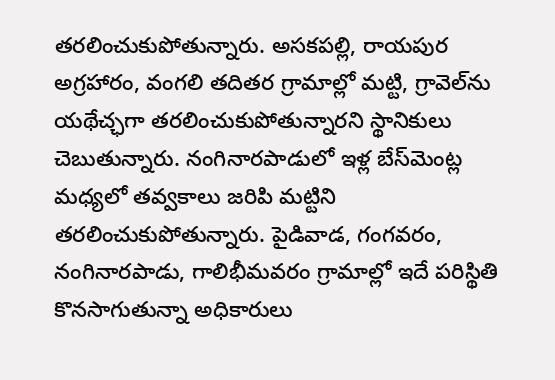తరలించుకుపోతున్నారు. అసకపల్లి, రాయపుర అగ్రహారం, వంగలి తదితర గ్రామాల్లో మట్టి, గ్రావెల్‌ను యథేచ్ఛగా తరలించుకుపోతున్నారని స్థానికులు చెబుతున్నారు. నంగినారపాడులో ఇళ్ల బేస్‌మెంట్ల మధ్యలో తవ్వకాలు జరిపి మట్టిని తరలించుకుపోతున్నారు. పైడివాడ, గంగవరం, నంగినారపాడు, గాలిభీమవరం గ్రామాల్లో ఇదే పరిస్థితి కొనసాగుతున్నా అధికారులు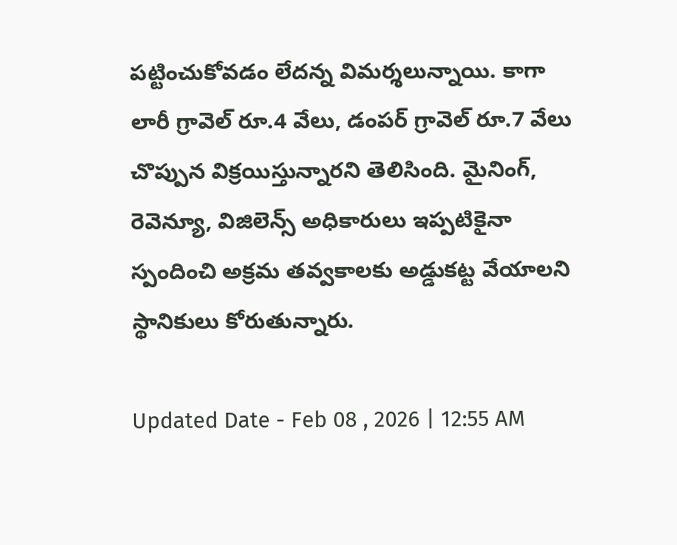పట్టించుకోవడం లేదన్న విమర్శలున్నాయి. కాగా లారీ గ్రావెల్‌ రూ.4 వేలు, డంపర్‌ గ్రావెల్‌ రూ.7 వేలు చొప్పున విక్రయిస్తున్నారని తెలిసింది. మైనింగ్‌, రెవెన్యూ, విజిలెన్స్‌ అధికారులు ఇప్పటికైనా స్పందించి అక్రమ తవ్వకాలకు అడ్డుకట్ట వేయాలని స్థానికులు కోరుతున్నారు.

Updated Date - Feb 08 , 2026 | 12:55 AM